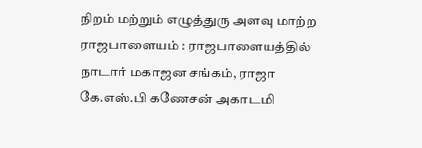நிறம் மற்றும் எழுத்துரு அளவு மாற்ற
ராஜபாளையம் : ராஜபாளையத்தில் நாடார் மகாஜன சங்கம், ராஜா கே.எஸ்.பி கணேசன் அகாடமி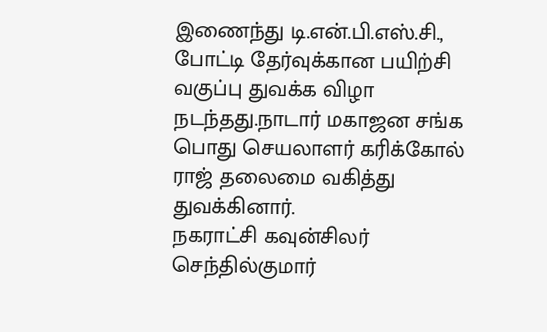இணைந்து டி.என்.பி.எஸ்.சி., போட்டி தேர்வுக்கான பயிற்சி வகுப்பு துவக்க விழா நடந்தது.நாடார் மகாஜன சங்க பொது செயலாளர் கரிக்கோல் ராஜ் தலைமை வகித்து துவக்கினார்.
நகராட்சி கவுன்சிலர் செந்தில்குமார்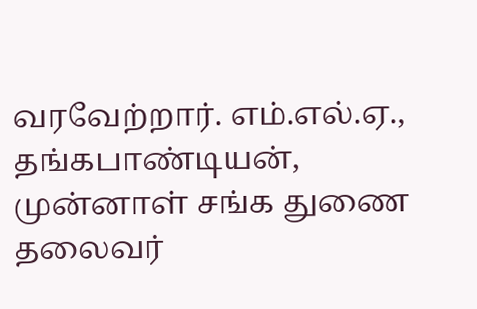வரவேற்றார். எம்.எல்.ஏ., தங்கபாண்டியன், முன்னாள் சங்க துணை தலைவர்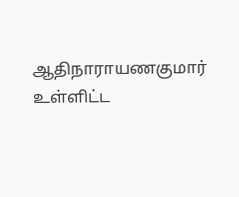ஆதிநாராயணகுமார் உள்ளிட்ட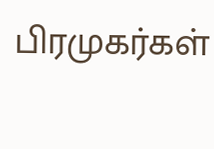பிரமுகர்கள்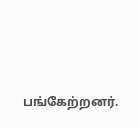பங்கேற்றனர்.